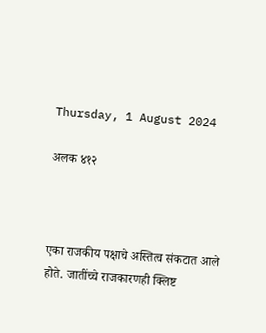Thursday, 1 August 2024

अलक ४१२



एका राजकीय पक्षाचे अस्तित्व संकटात आले होते. जातींच्चे राजकारणही क्लिष्ट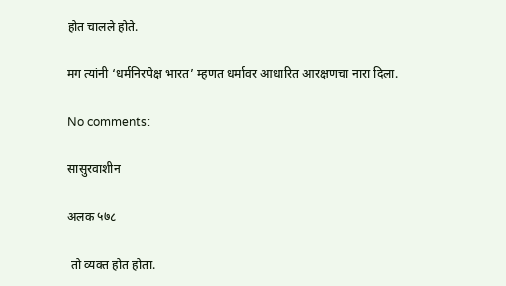होत चालले होते.

मग त्यांनी ‘धर्मनिरपेक्ष भारत’ म्हणत धर्मावर आधारित आरक्षणचा नारा दिला.

No comments:

सासुरवाशीन

अलक ५७८

 तो व्यक्त होत होता.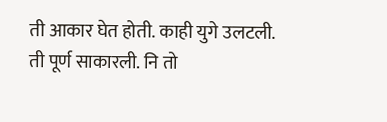ती आकार घेत होती. काही युगे उलटली.  ती पूर्ण साकारली. नि तो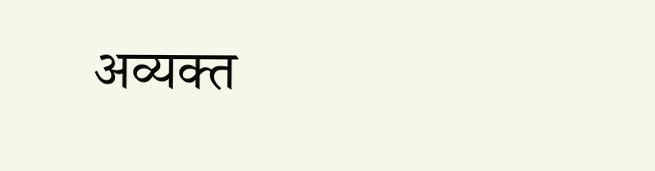अव्यक्त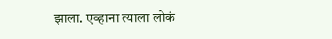झाला. एव्हाना त्याला लोकं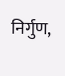निर्गुण,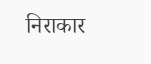निराकार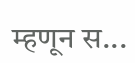म्हणून स...